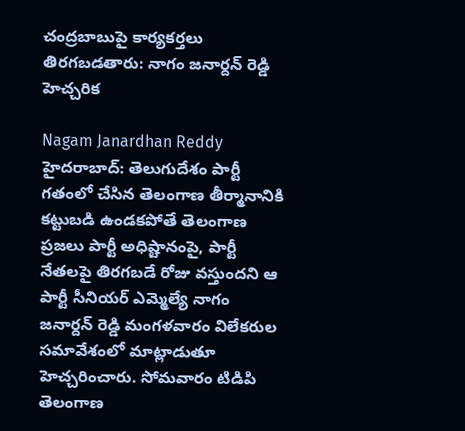చంద్రబాబుపై కార్యకర్తలు తిరగబడతారు: నాగం జనార్దన్ రెడ్డి హెచ్చరిక

Nagam Janardhan Reddy
హైదరాబాద్: తెలుగుదేశం పార్టీ గతంలో చేసిన తెలంగాణ తీర్మానానికి కట్టుబడి ఉండకపోతే తెలంగాణ ప్రజలు పార్టీ అధిష్టానంపై, పార్టీ నేతలపై తిరగబడే రోజు వస్తుందని ఆ పార్టీ సీనియర్ ఎమ్మెల్యే నాగం జనార్దన్ రెడ్డి మంగళవారం విలేకరుల సమావేశంలో మాట్లాడుతూ హెచ్చరించారు. సోమవారం టిడిపి తెలంగాణ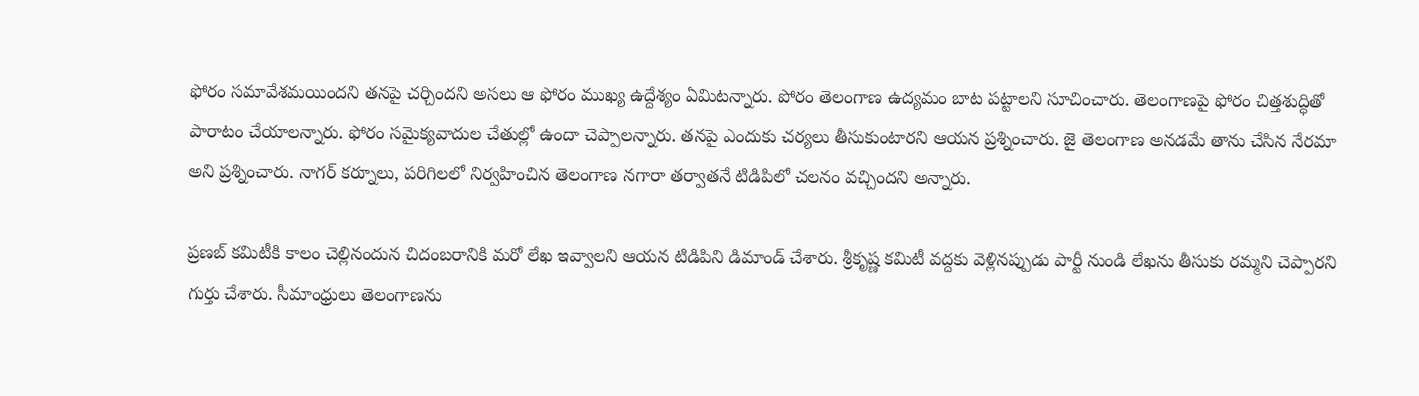ఫోరం సమావేశమయిందని తనపై చర్చిందని అసలు ఆ ఫోరం ముఖ్య ఉద్దేశ్యం ఏమిటన్నారు. పోరం తెలంగాణ ఉద్యమం బాట పట్టాలని సూచించారు. తెలంగాణపై ఫోరం చిత్తశుద్ధితో పారాటం చేయాలన్నారు. ఫోరం సమైక్యవాదుల చేతుల్లో ఉందా చెప్పాలన్నారు. తనపై ఎందుకు చర్యలు తీసుకుంటారని ఆయన ప్రశ్నించారు. జై తెలంగాణ అనడమే తాను చేసిన నేరమా అని ప్రశ్నించారు. నాగర్ కర్నూలు, పరిగిలలో నిర్వహించిన తెలంగాణ నగారా తర్వాతనే టిడిపిలో చలనం వచ్చిందని అన్నారు.

ప్రణబ్ కమిటీకి కాలం చెల్లినందున చిదంబరానికి మరో లేఖ ఇవ్వాలని ఆయన టిడిపిని డిమాండ్ చేశారు. శ్రీకృష్ణ కమిటీ వద్దకు వెళ్లినప్పుడు పార్టీ నుండి లేఖను తీసుకు రమ్మని చెప్పారని గుర్తు చేశారు. సీమాంధ్రులు తెలంగాణను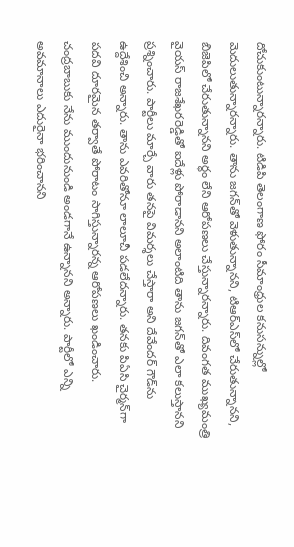దోచుకుంటున్నారన్నారు. టిడిపి తెలంగాణ ఫోరం సీమాంధ్రుల కనుసన్నుల్లో మెదులుతున్నారన్నారు. తాను జగన్‌తో వెళుతున్నానని, టిఆర్ఎస్‌లో చేరుతున్నానని, బిజెపిలో చేరుతున్నానని అర్థం లేని ఆరోపణలు చేస్తున్నారన్నారు. దివంగత ముఖ్యమంత్రి వైయస్ రాజశేఖరరెడ్డితో ఐదేళ్లు పోరాడానని అలాంటిది తాను జగన్‌తో ఎలా కలుస్తానని ప్రశ్నించారు. పార్టీలు మార్చే వారు తనపై విమర్శలు చేస్తారా అని దేవేందర్ గౌడ్‌ను ఉద్దేశించి అన్నారు. తాను ఎవరితోనూ లాలూచీ పడలేదన్నారు. తనకు పిఏసి చైర్మన్‌గా పదవి దూరమైన తర్వాతే పోరాటం సాగిస్తున్నారన్న ఆరోపణలు ఖండించారు. చంద్రబాబుకు నేను ముందునుండి అండగానే ఉన్నానని అన్నారు. పార్టీలో ఎన్ని అవమానాలు ఎదురైనా భరించానని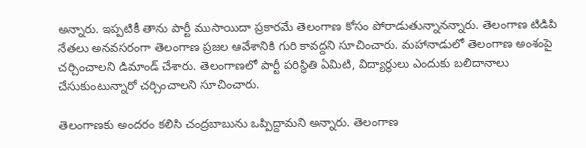అన్నారు. ఇప్పటికీ తాను పార్టీ ముసాయిదా ప్రకారమే తెలంగాణ కోసం పోరాడుతున్నానన్నారు. తెలంగాణ టిడిపి నేతలు అనవసరంగా తెలంగాణ ప్రజల ఆవేశానికి గురి కావద్దని సూచించారు. మహానాడులో తెలంగాణ అంశంపై చర్చించాలని డిమాండ్ చేశారు. తెలంగాణలో పార్టీ పరిస్థితి ఏమిటి, విద్యార్థులు ఎందుకు బలిదానాలు చేసుకుంటున్నారో చర్చించాలని సూచించారు.

తెలంగాణకు అందరం కలిసి చంద్రబాబును ఒప్పిద్దామని అన్నారు. తెలంగాణ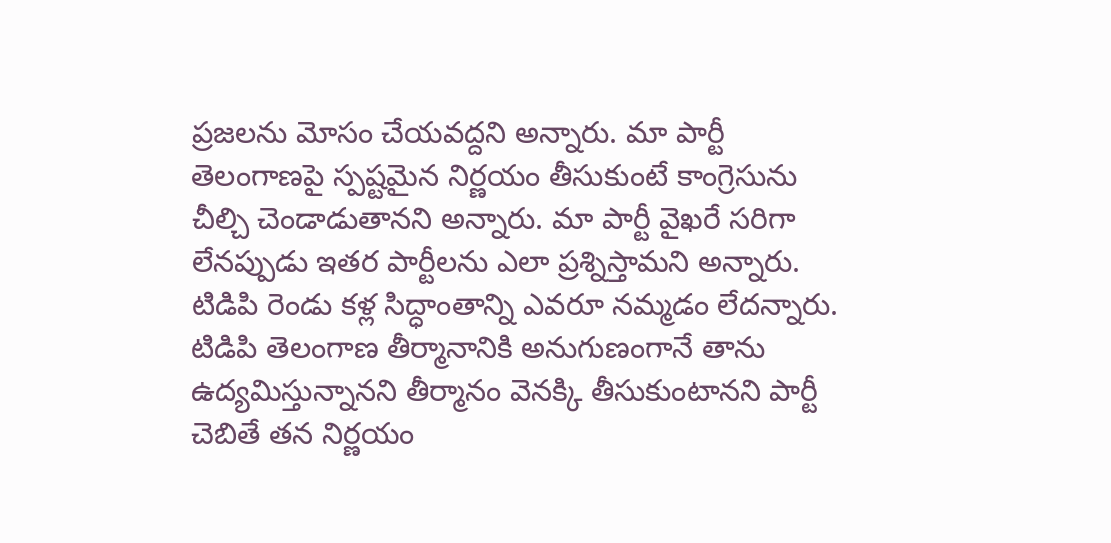ప్రజలను మోసం చేయవద్దని అన్నారు. మా పార్టీ తెలంగాణపై స్పష్టమైన నిర్ణయం తీసుకుంటే కాంగ్రెసును చీల్చి చెండాడుతానని అన్నారు. మా పార్టీ వైఖరే సరిగా లేనప్పుడు ఇతర పార్టీలను ఎలా ప్రశ్నిస్తామని అన్నారు. టిడిపి రెండు కళ్ల సిద్ధాంతాన్ని ఎవరూ నమ్మడం లేదన్నారు. టిడిపి తెలంగాణ తీర్మానానికి అనుగుణంగానే తాను ఉద్యమిస్తున్నానని తీర్మానం వెనక్కి తీసుకుంటానని పార్టీ చెబితే తన నిర్ణయం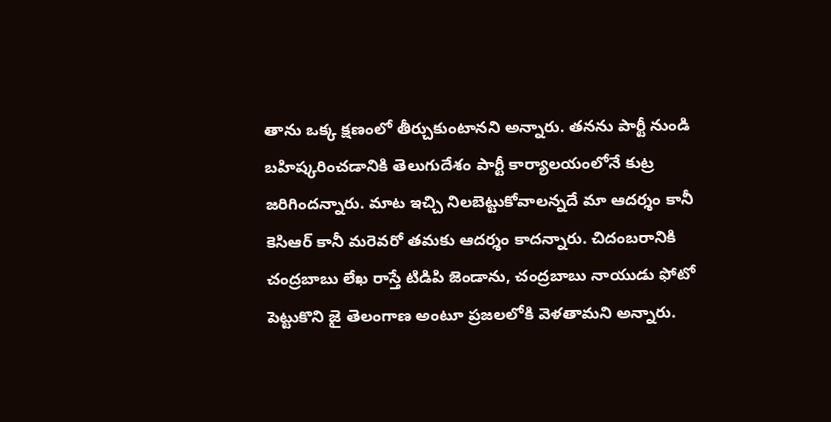తాను ఒక్క క్షణంలో తీర్చుకుంటానని అన్నారు. తనను పార్టీ నుండి బహిష్కరించడానికి తెలుగుదేశం పార్టీ కార్యాలయంలోనే కుట్ర జరిగిందన్నారు. మాట ఇచ్చి నిలబెట్టుకోవాలన్నదే మా ఆదర్శం కానీ కెసిఆర్ కానీ మరెవరో తమకు ఆదర్శం కాదన్నారు. చిదంబరానికి చంద్రబాబు లేఖ రాస్తే టిడిపి జెండాను, చంద్రబాబు నాయుడు ఫోటో పెట్టుకొని జై తెలంగాణ అంటూ ప్రజలలోకి వెళతామని అన్నారు.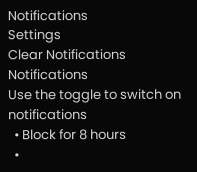Notifications
Settings
Clear Notifications
Notifications
Use the toggle to switch on notifications
  • Block for 8 hours
  •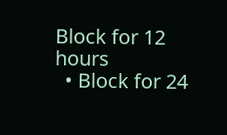Block for 12 hours
  • Block for 24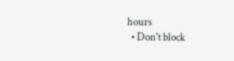hours
  • Don't block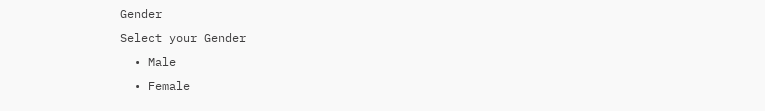Gender
Select your Gender
  • Male
  • Female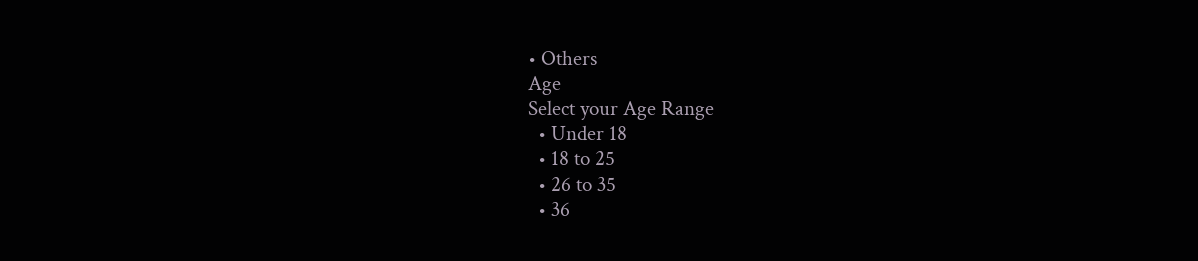• Others
Age
Select your Age Range
  • Under 18
  • 18 to 25
  • 26 to 35
  • 36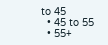to 45
  • 45 to 55
  • 55+